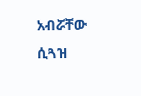አብሯቸው ሲጓዝ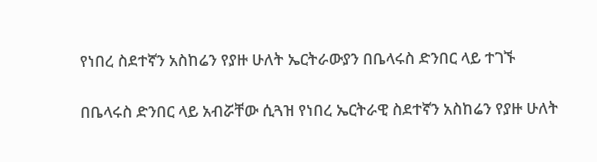የነበረ ስደተኛን አስከሬን የያዙ ሁለት ኤርትራውያን በቤላሩስ ድንበር ላይ ተገኙ

በቤላሩስ ድንበር ላይ አብሯቸው ሲጓዝ የነበረ ኤርትራዊ ስደተኛን አስከሬን የያዙ ሁለት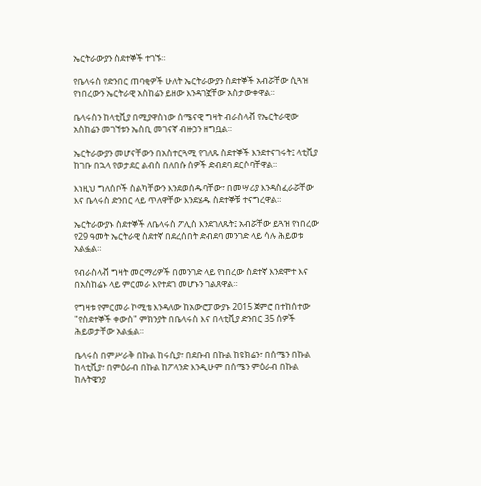ኤርትራውያን ስደተኞች ተገኙ።

የቤላሩስ የድንበር ጠባቂዎች ሁለት ኤርትራውያን ስደተኞች አብሯቸው ሲጓዝ የነበረውን ኤርትራዊ አስከሬን ይዘው እንዳገኟቸው አስታውቀዋል።

ቤላሩስን ከላቲቪያ በሚያዋስነው ሰሜናዊ ግዛት ብራስላቭ የኤርትራዊው አስከሬን መገኘቱን ኤስቢ መገናኛ ብዙኃን ዘግቧል።

ኤርትራውያን መሆናቸውን በአስተርጓሚ የገለጹ ስደተኞች እንደተናገሩት፤ ላቲቪያ ከገቡ በኋላ የወታደር ልብስ በለበሱ ሰዎች ድብደባ ደርሶባቸዋል።

እነዚህ ግለሰቦች ስልካቸውን እንደወሰዱባቸው፣ በመሣሪያ እንዳስፈራሯቸው እና ቤላሩስ ድንበር ላይ ጥለዋቸው እንደሄዱ ስደተኞቹ ተናግረዋል።

ኤርትራውያኑ ስደተኞች ለቤላሩስ ፖሊስ እንደገለጹት፤ አብሯቸው ይጓዝ የነበረው የ29 ዓመት ኤርትራዊ ስደተኛ በደረሰበት ድብደባ መንገድ ላይ ሳሉ ሕይወቱ አልፏል።

የብራስላቭ ግዛት መርማሪዎች በመንገድ ላይ የነበረው ስደተኛ እንደሞተ እና በአስከሬኑ ላይ ምርመራ እየተደገ መሆኑን ገልጸዋል።

የግዛቱ የምርመራ ኮሚቴ እንዳለው ከአውሮፓውያኑ 2015 ጀምሮ በተከሰተው "የስደተኞች ቀውስ" ምክንያት በቤላሩስ እና በላቲቪያ ድንበር 35 ሰዎች ሕይወታቸው አልፏል።

ቤላሩስ በምሥራቅ በኩል ከሩሲያ፣ በደቡብ በኩል ከዩክሬን፣ በሰሜን በኩል ከላቲቪያ፣ በምዕራብ በኩል ከፖላንድ እንዲሁም በሰሜን ምዕራብ በኩል ከሉትዌንያ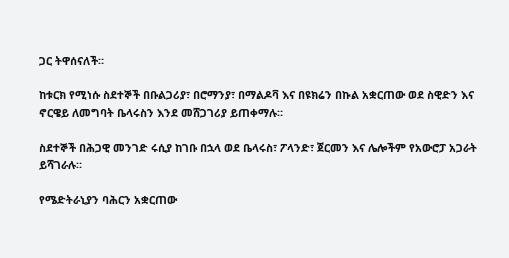ጋር ትዋሰናለች።

ከቱርክ የሚነሱ ስደተኞች በቡልጋሪያ፣ በሮማንያ፣ በማልዶቫ እና በዩክሬን በኩል አቋርጠው ወደ ስዊድን እና ኖርዌይ ለመግባት ቤላሩስን እንደ መሸጋገሪያ ይጠቀማሉ።

ስደተኞች በሕጋዊ መንገድ ሩሲያ ከገቡ በኋላ ወደ ቤላሩስ፣ ፖላንድ፣ ጀርመን እና ሌሎችም የአውሮፓ አጋራት ይሻገራሉ።

የሜድትራኒያን ባሕርን አቋርጠው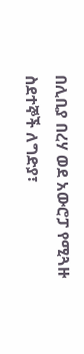በሊቢያ በረሃ ወደ አውሮፓ የሚጓዙ ስደተኞች ለግድያ፣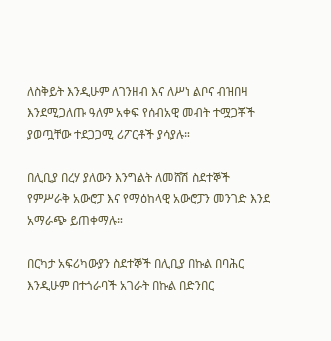ለስቅይት እንዲሁም ለገንዘብ እና ለሥነ ልቦና ብዝበዛ እንደሚጋለጡ ዓለም አቀፍ የሰብአዊ መብት ተሟጋቾች ያወጧቸው ተደጋጋሚ ሪፖርቶች ያሳያሉ።

በሊቢያ በረሃ ያለውን እንግልት ለመሸሽ ስደተኞች የምሥራቅ አውሮፓ እና የማዕከላዊ አውሮፓን መንገድ እንደ አማራጭ ይጠቀማሉ።

በርካታ አፍሪካውያን ስደተኞች በሊቢያ በኩል በባሕር እንዲሁም በተጎራባች አገራት በኩል በድንበር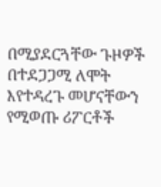በሚያደርጓቸው ጉዞዎች በተደጋጋሚ ለሞት እየተዳረጉ መሆናቸውን የሚወጡ ሪፖርቶች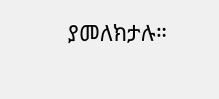ያመለክታሉ።